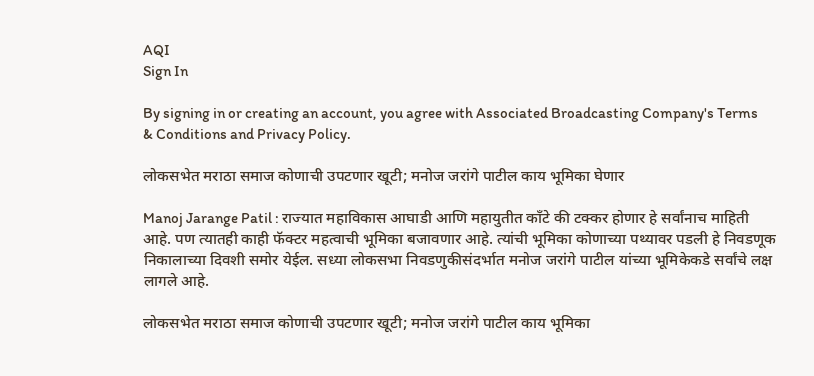AQI
Sign In

By signing in or creating an account, you agree with Associated Broadcasting Company's Terms & Conditions and Privacy Policy.

लोकसभेत मराठा समाज कोणाची उपटणार खूटी; मनोज जरांगे पाटील काय भूमिका घेणार

Manoj Jarange Patil : राज्यात महाविकास आघाडी आणि महायुतीत काँटे की टक्कर होणार हे सर्वांनाच माहिती आहे. पण त्यातही काही फॅक्टर महत्वाची भूमिका बजावणार आहे. त्यांची भूमिका कोणाच्या पथ्यावर पडली हे निवडणूक निकालाच्या दिवशी समोर येईल. सध्या लोकसभा निवडणुकीसंदर्भात मनोज जरांगे पाटील यांच्या भूमिकेकडे सर्वांचे लक्ष लागले आहे.

लोकसभेत मराठा समाज कोणाची उपटणार खूटी; मनोज जरांगे पाटील काय भूमिका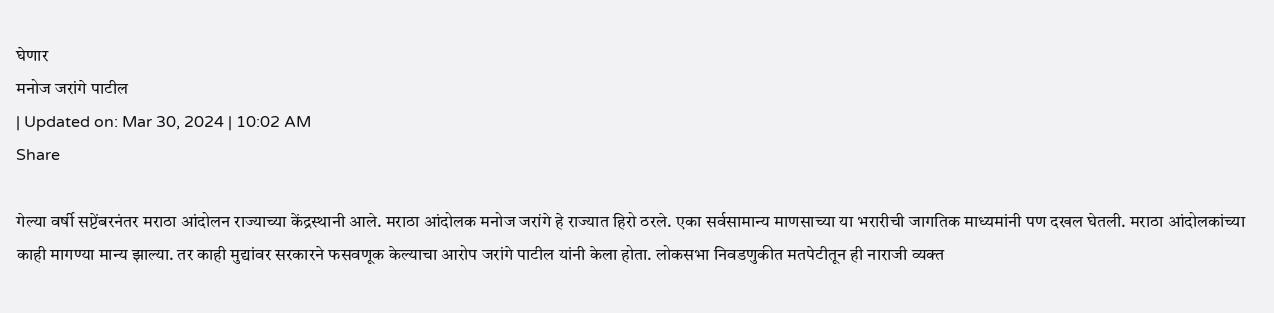घेणार
मनोज जरांगे पाटील
| Updated on: Mar 30, 2024 | 10:02 AM
Share

गेल्या वर्षी सप्टेंबरनंतर मराठा आंदोलन राज्याच्या केंद्रस्थानी आले. मराठा आंदोलक मनोज जरांगे हे राज्यात हिरो ठरले. एका सर्वसामान्य माणसाच्या या भरारीची जागतिक माध्यमांनी पण दखल घेतली. मराठा आंदोलकांच्या काही मागण्या मान्य झाल्या. तर काही मुद्यांवर सरकारने फसवणूक केल्याचा आरोप जरांगे पाटील यांनी केला होता. लोकसभा निवडणुकीत मतपेटीतून ही नाराजी व्यक्त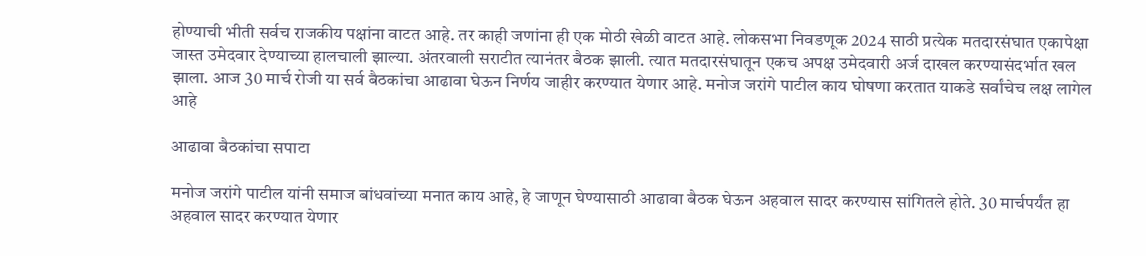होण्याची भीती सर्वच राजकीय पक्षांना वाटत आहे. तर काही जणांना ही एक मोठी खेळी वाटत आहे. लोकसभा निवडणूक 2024 साठी प्रत्येक मतदारसंघात एकापेक्षा जास्त उमेदवार देण्याच्या हालचाली झाल्या. अंतरवाली सराटीत त्यानंतर बैठक झाली. त्यात मतदारसंघातून एकच अपक्ष उमेदवारी अर्ज दाखल करण्यासंदर्भात खल झाला. आज 30 मार्च रोजी या सर्व बैठकांचा आढावा घेऊन निर्णय जाहीर करण्यात येणार आहे. मनोज जरांगे पाटील काय घोषणा करतात याकडे सर्वांचेच लक्ष लागेल आहे

आढावा बैठकांचा सपाटा

मनोज जरांगे पाटील यांनी समाज बांधवांच्या मनात काय आहे, हे जाणून घेण्यासाठी आढावा बैठक घेऊन अहवाल सादर करण्यास सांगितले होते. 30 मार्चपर्यंत हा अहवाल सादर करण्यात येणार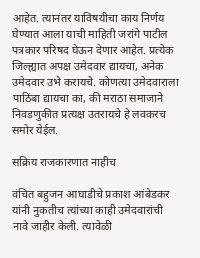आहेत. त्यानंतर याविषयीचा काय निर्णय घेण्यात आला याची माहिती जरांगे पाटील पत्रकार परिषद घेऊन देणार आहेत. प्रत्येक जिल्ह्यात अपक्ष उमेदवार द्यायचा, अनेक उमेदवार उभे करायचे. कोणत्या उमेदवाराला पाठिंबा द्यायचा का, की मराठा समाजाने निवडणुकीत प्रत्यक्ष उतरायचे हे लवकरच समोर येईल.

सक्रिय राजकारणात नाहीच

वंचित बहुजन आघाडीचे प्रकाश आंबेडकर यांनी नुकतीच त्यांच्या काही उमेदवारांची नावे जाहीर केली. त्यावेळी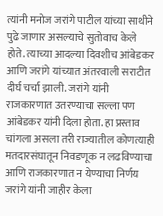त्यांनी मनोज जरांगे पाटील यांच्या साथीने पुढे जाणार असल्याचे सुतोवाच केले होते. त्याच्या आदल्या दिवशीच आंबेडकर आणि जरांगे यांच्यात अंतरवाली सराटीत दीर्घ चर्चा झाली. जरांगे यांनी राजकारणात उतरण्याचा सल्ला पण आंबेडकर यांनी दिला होता. हा प्रस्ताव चांगला असला तरी राज्यातील कोणत्याही मतदारसंघातून निवडणूक न लढविण्याचा आणि राजकारणात न येण्याचा निर्णय जरांगे यांनी जाहीर केला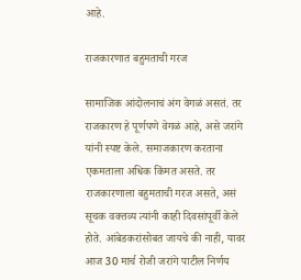आहे.

राजकारणात बहुमताची गरज

सामाजिक आंदोलनाचं अंग वेगळं असतं. तर राजकारण हे पूर्णपणे वेगळं आहे, असे जरांगे यांनी स्पष्ट केले. समाजकारण करताना एकमताला अधिक किंमत असते. तर राजकारणाला बहुमताची गरज असते, असं सूचक वक्तव्य त्यांनी काही दिवसांपूर्वी केले होते. आंबेडकरांसोबत जायचे की नाही, यावर आज 30 मार्च रोजी जरांगे पाटील निर्णय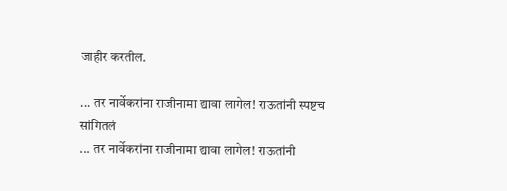जाहीर करतील.

... तर नार्वेकरांना राजीनामा द्यावा लागेल! राऊतांनी स्पष्टच सांगितलं
... तर नार्वेकरांना राजीनामा द्यावा लागेल! राऊतांनी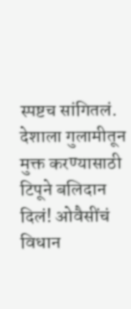स्पष्टच सांगितलं.
देशाला गुलामीतून मुक्त करण्यासाठी टिपूने बलिदान दिलं! ओवैसींचं विधान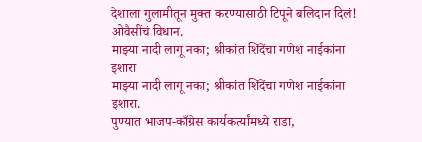देशाला गुलामीतून मुक्त करण्यासाठी टिपूने बलिदान दिलं! ओवैसींचं विधान.
माझ्या नादी लागू नका; श्रीकांत शिंदेंचा गणेश नाईकांना इशारा
माझ्या नादी लागू नका; श्रीकांत शिंदेंचा गणेश नाईकांना इशारा.
पुण्यात भाजप-काँग्रेस कार्यकर्त्यांमध्ये राडा,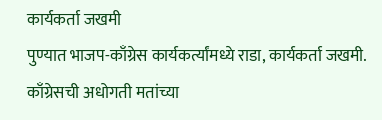कार्यकर्ता जखमी
पुण्यात भाजप-काँग्रेस कार्यकर्त्यांमध्ये राडा, कार्यकर्ता जखमी.
काँग्रेसची अधोगती मतांच्या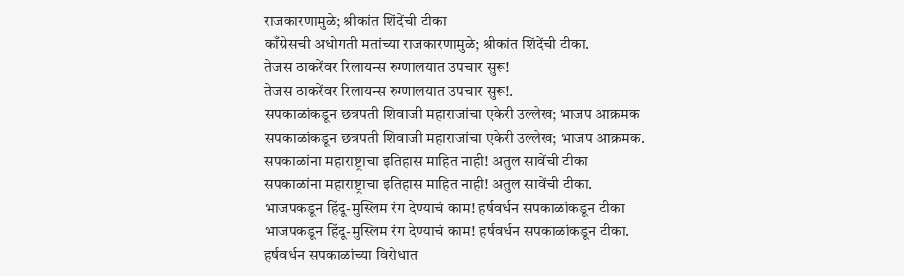राजकारणामुळे; श्रीकांत शिंदेंची टीका
काँग्रेसची अधोगती मतांच्या राजकारणामुळे; श्रीकांत शिंदेंची टीका.
तेजस ठाकरेंवर रिलायन्स रुग्णालयात उपचार सुरू!
तेजस ठाकरेंवर रिलायन्स रुग्णालयात उपचार सुरू!.
सपकाळांकडून छत्रपती शिवाजी महाराजांचा एकेरी उल्लेख; भाजप आक्रमक
सपकाळांकडून छत्रपती शिवाजी महाराजांचा एकेरी उल्लेख; भाजप आक्रमक.
सपकाळांना महाराष्ट्राचा इतिहास माहित नाही! अतुल सावेंची टीका
सपकाळांना महाराष्ट्राचा इतिहास माहित नाही! अतुल सावेंची टीका.
भाजपकडून हिंदू-मुस्लिम रंग देण्याचं काम! हर्षवर्धन सपकाळांकडून टीका
भाजपकडून हिंदू-मुस्लिम रंग देण्याचं काम! हर्षवर्धन सपकाळांकडून टीका.
हर्षवर्धन सपकाळांच्या विरोधात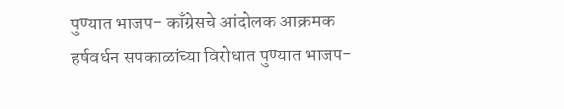पुण्यात भाजप- काँग्रेसचे आंदोलक आक्रमक
हर्षवर्धन सपकाळांच्या विरोधात पुण्यात भाजप-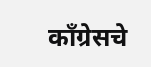काँग्रेसचे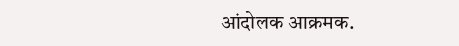आंदोलक आक्रमक.